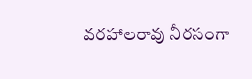వరహాలరావు నీరసంగా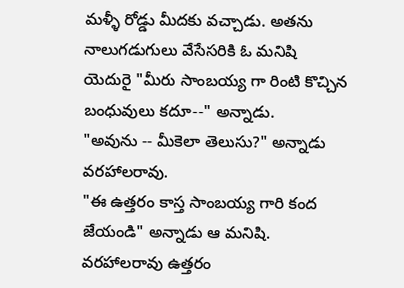మళ్ళీ రోడ్డు మీదకు వచ్చాడు. అతను నాలుగడుగులు వేసేసరికి ఓ మనిషి యెదురై "మీరు సాంబయ్య గా రింటి కొచ్చిన బంధువులు కదూ--" అన్నాడు.
"అవును -- మీకెలా తెలుసు?" అన్నాడు వరహాలరావు.
"ఈ ఉత్తరం కాస్త సాంబయ్య గారి కంద జేయండి" అన్నాడు ఆ మనిషి. వరహాలరావు ఉత్తరం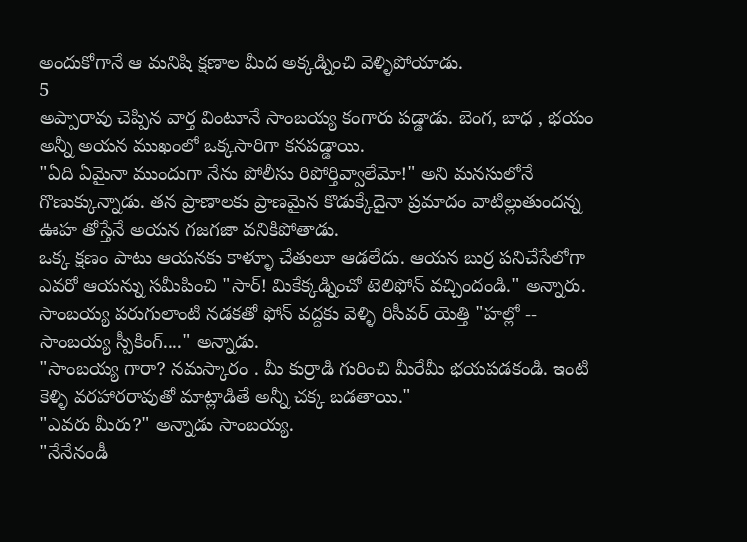అందుకోగానే ఆ మనిషి క్షణాల మీద అక్కడ్నించి వెళ్ళిపోయాడు.
5
అప్పారావు చెప్పిన వార్త వింటూనే సాంబయ్య కంగారు పడ్డాడు. బెంగ, బాధ , భయం అన్నీ అయన ముఖంలో ఒక్కసారిగా కనపడ్డాయి.
"ఏది ఏమైనా ముందుగా నేను పోలీసు రిపోర్తివ్వాలేమో!" అని మనసులోనే గొణుక్కున్నాడు. తన ప్రాణాలకు ప్రాణమైన కొడుక్కేదైనా ప్రమాదం వాటిల్లుతుందన్న ఊహ తోస్తేనే అయన గజగజా వనికిపోతాడు.
ఒక్క క్షణం పాటు ఆయనకు కాళ్ళూ చేతులూ ఆడలేదు. ఆయన బుర్ర పనిచేసేలోగా ఎవరో ఆయన్ను సమీపించి "సార్! మికేక్కడ్నించో టెలిఫోన్ వచ్చిందండి." అన్నారు. సాంబయ్య పరుగులాంటి నడకతో ఫోన్ వద్దకు వెళ్ళి రిసీవర్ యెత్తి "హల్లో -- సాంబయ్య స్పీకింగ్...." అన్నాడు.
"సాంబయ్య గారా? నమస్కారం . మీ కుర్రాడి గురించి మీరేమీ భయపడకండి. ఇంటి కెళ్ళి వరహారరావుతో మాట్లాడితే అన్నీ చక్క బడతాయి."
"ఎవరు మీరు?" అన్నాడు సాంబయ్య.
"నేనేనండీ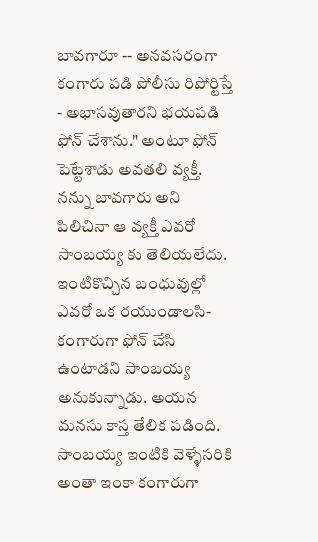బావగారూ -- అనవసరంగా కంగారు పడి పోలీసు రిపోర్టిస్తే - అభాసవుతారని భయపడి ఫోన్ చేశాను." అంటూ ఫోన్ పెట్టేశాడు అవతలి వ్యక్తీ.
నన్ను బావగారు అని పిలిచినా ఆ వ్యక్తీ ఎవరో సాంబయ్య కు తెలియలేదు. ఇంటికొచ్చిన బంధువుల్లో ఎవరో ఒక రయుండాలసి- కంగారుగా ఫోన్ చేసి ఉంటాడని సాంబయ్య అనుకున్నాడు. అయన మనసు కాస్త తేలిక పడింది.
సాంబయ్య ఇంటికి వెళ్ళేసరికి అంతా ఇంకా కంగారుగా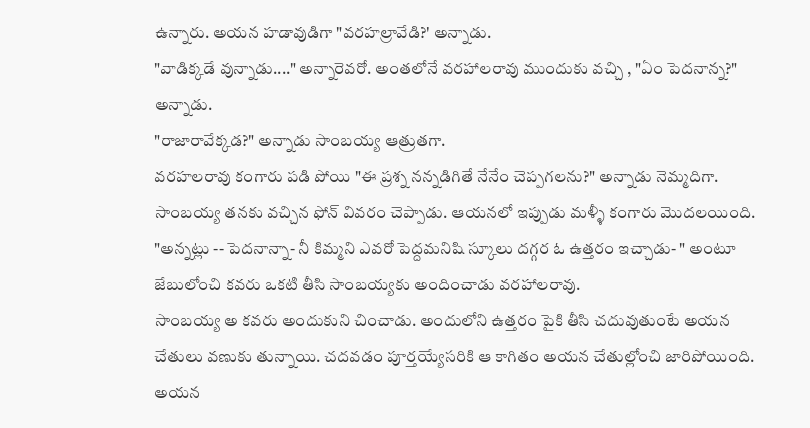ఉన్నారు. అయన హడావుడిగా "వరహల్రావేడి?' అన్నాడు.
"వాడిక్కడే వున్నాడు...." అన్నారెవరో. అంతలోనే వరహాలరావు ముందుకు వచ్చి , "ఏం పెదనాన్న?" అన్నాడు.
"రాజారావేక్కడ?" అన్నాడు సాంబయ్య ఆత్రుతగా.
వరహలరావు కంగారు పడి పోయి "ఈ ప్రశ్న నన్నడిగితే నేనేం చెప్పగలను?" అన్నాడు నెమ్మదిగా.
సాంబయ్య తనకు వచ్చిన ఫోన్ వివరం చెప్పాడు. ఆయనలో ఇప్పుడు మళ్ళీ కంగారు మొదలయింది.
"అన్నట్లు -- పెదనాన్నా- నీ కిమ్మని ఎవరో పెద్దమనిషి స్కూలు దగ్గర ఓ ఉత్తరం ఇచ్చాడు- " అంటూ జేబులోంచి కవరు ఒకటి తీసి సాంబయ్యకు అందించాడు వరహాలరావు.
సాంబయ్య అ కవరు అందుకుని చించాడు. అందులోని ఉత్తరం పైకి తీసి చదువుతుంటే అయన చేతులు వణుకు తున్నాయి. చదవడం పూర్తయ్యేసరికి ఆ కాగితం అయన చేతుల్లోంచి జారిపోయింది. అయన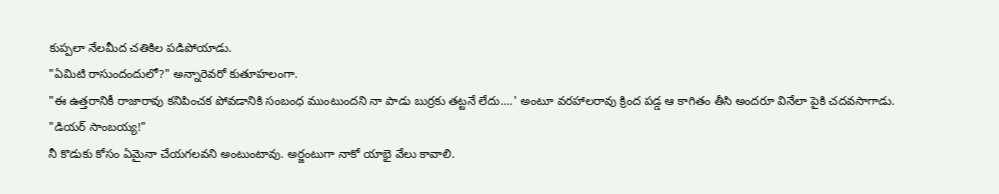కుప్పలా నేలమీద చతికిల పడిపోయాడు.
"ఏమిటి రాసుందందులో?" అన్నారెవరో కుతూహలంగా.
"ఈ ఉత్తరానికీ రాజారావు కనిపించక పోవడానికి సంబంధ ముంటుందని నా పాడు బుర్రకు తట్టనే లేదు....' అంటూ వరహాలరావు క్రింద పడ్డ ఆ కాగితం తీసి అందరూ వినేలా పైకి చదవసాగాడు.
"డియర్ సాంబయ్య!"
నీ కొడుకు కోసం ఏమైనా చేయగలవని అంటుంటావు. అర్జంటుగా నాకో యాభై వేలు కావాలి.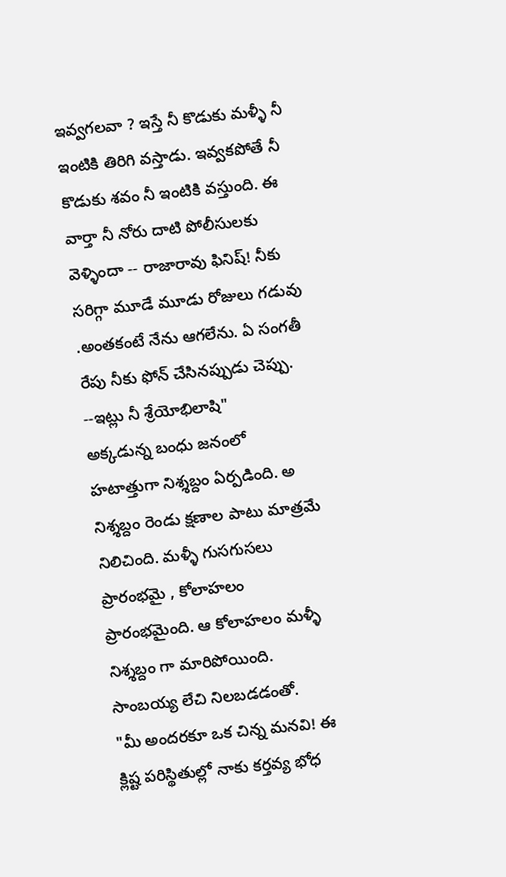ఇవ్వగలవా ? ఇస్తే నీ కొడుకు మళ్ళీ నీ ఇంటికి తిరిగి వస్తాడు. ఇవ్వకపోతే నీ కొడుకు శవం నీ ఇంటికి వస్తుంది. ఈ వార్తా నీ నోరు దాటి పోలీసులకు వెళ్ళిందా -- రాజారావు ఫినిష్! నీకు సరిగ్గా మూడే మూడు రోజులు గడువు .అంతకంటే నేను ఆగలేను. ఏ సంగతీ రేపు నీకు ఫోన్ చేసినప్పుడు చెప్పు.
--ఇట్లు నీ శ్రేయోభిలాషి"
అక్కడున్న బంధు జనంలో హటాత్తుగా నిశ్శబ్దం ఏర్పడింది. అ నిశ్శబ్దం రెండు క్షణాల పాటు మాత్రమే నిలిచింది. మళ్ళీ గుసగుసలు ప్రారంభమై , కోలాహలం ప్రారంభమైంది. ఆ కోలాహలం మళ్ళీ నిశ్శబ్దం గా మారిపోయింది. సాంబయ్య లేచి నిలబడడంతో.
"మీ అందరకూ ఒక చిన్న మనవి! ఈ క్లిష్ట పరిస్థితుల్లో నాకు కర్తవ్య భోధ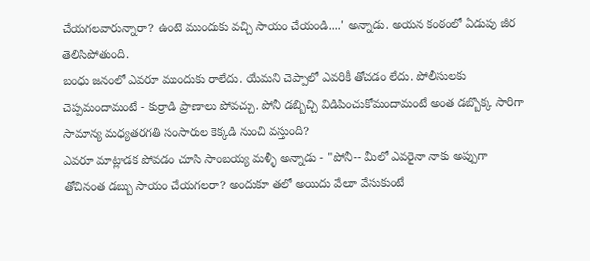చేయగలవారున్నారా? ఉంటె ముందుకు వచ్చి సాయం చేయండి....' అన్నాడు. అయన కంఠంలో ఏడుపు జీర తెలిసిపోతుంది.
బంధు జనంలో ఎవరూ ముందుకు రాలేదు. యేమని చెప్పాలో ఎవరికీ తోచడం లేదు. పోలీసులకు చెప్పమందామంటే - కుర్రాడి ప్రాణాలు పోవచ్చు. పోనీ డబ్బిచ్చి విడిపించుకోమందామంటే అంత డబ్బొక్క సారిగా సామాన్య మధ్యతరగతి సంసారుల కెక్కడి నుంచి వస్తుంది?
ఎవరూ మాట్లాడక పోవడం చూసి సాంబయ్య మళ్ళీ అన్నాడు - "పోనీ-- మీలో ఎవరైనా నాకు అప్పుగా తోచినంత డబ్బు సాయం చేయగలరా? అందుకూ తలో అయిదు వేలూ వేసుకుంటే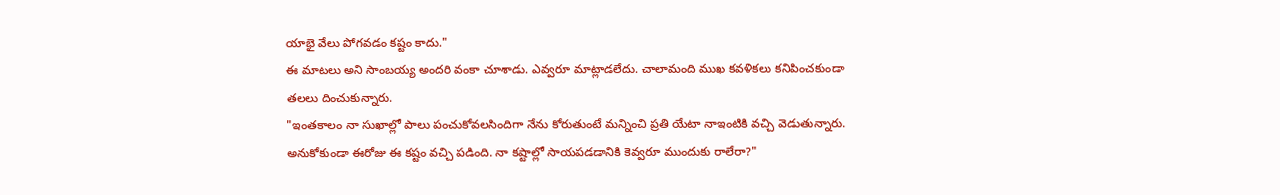యాభై వేలు పోగవడం కష్టం కాదు."
ఈ మాటలు అని సాంబయ్య అందరి వంకా చూశాడు. ఎవ్వరూ మాట్లాడలేదు. చాలామంది ముఖ కవళికలు కనిపించకుండా తలలు దించుకున్నారు.
"ఇంతకాలం నా సుఖాల్లో పాలు పంచుకోవలసిందిగా నేను కోరుతుంటే మన్నించి ప్రతి యేటా నాఇంటికి వచ్చి వెడుతున్నారు. అనుకోకుండా ఈరోజు ఈ కష్టం వచ్చి పడింది. నా కష్టాల్లో సాయపడడానికి కెవ్వరూ ముందుకు రాలేరా?"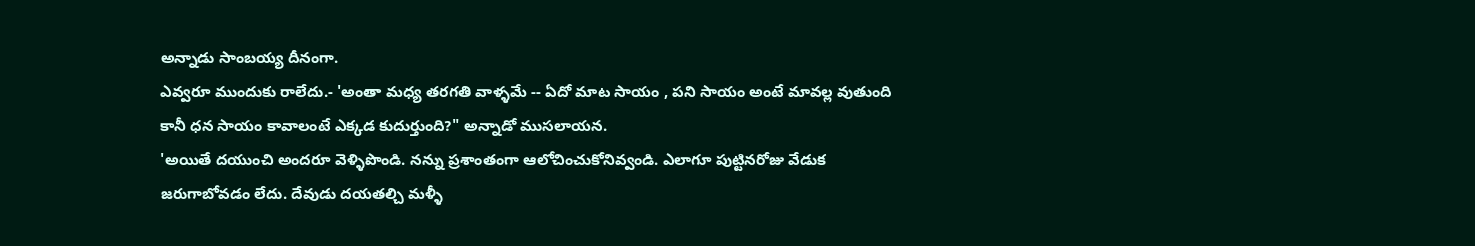అన్నాడు సాంబయ్య దీనంగా.
ఎవ్వరూ ముందుకు రాలేదు.- 'అంతా మధ్య తరగతి వాళ్ళమే -- ఏదో మాట సాయం , పని సాయం అంటే మావల్ల వుతుంది కానీ ధన సాయం కావాలంటే ఎక్కడ కుదుర్తుంది?" అన్నాడో ముసలాయన.
'అయితే దయుంచి అందరూ వెళ్ళిపొండి. నన్ను ప్రశాంతంగా ఆలోచించుకోనివ్వండి. ఎలాగూ పుట్టినరోజు వేడుక జరుగాబోవడం లేదు. దేవుడు దయతల్చి మళ్ళీ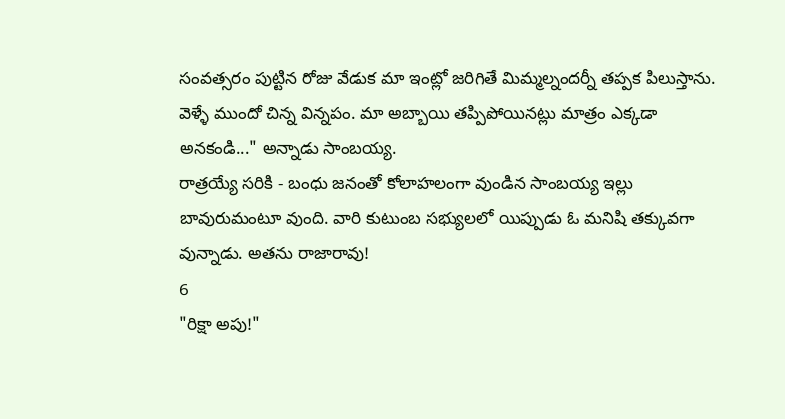సంవత్సరం పుట్టిన రోజు వేడుక మా ఇంట్లో జరిగితే మిమ్మల్నందర్నీ తప్పక పిలుస్తాను. వెళ్ళే ముందో చిన్న విన్నపం. మా అబ్బాయి తప్పిపోయినట్లు మాత్రం ఎక్కడా అనకండి..." అన్నాడు సాంబయ్య.
రాత్రయ్యే సరికి - బంధు జనంతో కోలాహలంగా వుండిన సాంబయ్య ఇల్లు బావురుమంటూ వుంది. వారి కుటుంబ సభ్యులలో యిప్పుడు ఓ మనిషి తక్కువగా వున్నాడు. అతను రాజారావు!
6
"రిక్షా అపు!"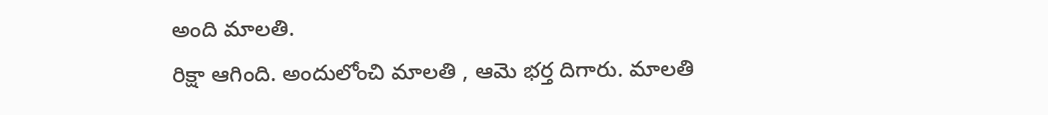అంది మాలతి.
రిక్షా ఆగింది. అందులోంచి మాలతి , ఆమె భర్త దిగారు. మాలతి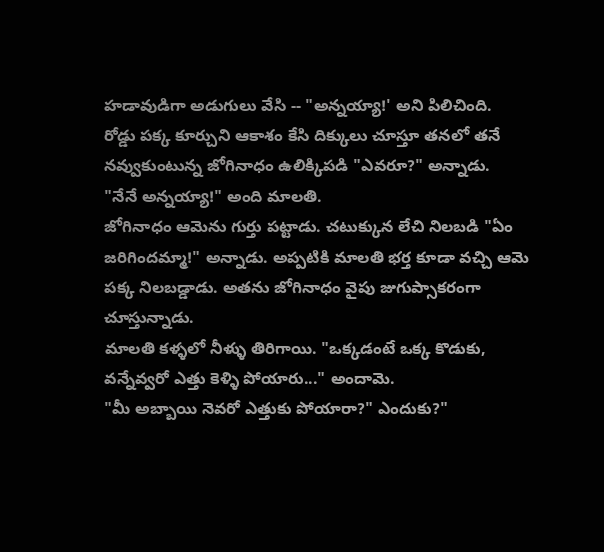హడావుడిగా అడుగులు వేసి -- "అన్నయ్యా!' అని పిలిచింది.
రోడ్డు పక్క కూర్చుని ఆకాశం కేసి దిక్కులు చూస్తూ తనలో తనే నవ్వుకుంటున్న జోగినాధం ఉలిక్కిపడి "ఎవరూ?" అన్నాడు.
"నేనే అన్నయ్యా!" అంది మాలతి.
జోగినాధం ఆమెను గుర్తు పట్టాడు. చటుక్కున లేచి నిలబడి "ఏం జరిగిందమ్మా!" అన్నాడు. అప్పటికి మాలతి భర్త కూడా వచ్చి ఆమె పక్క నిలబడ్డాడు. అతను జోగినాధం వైపు జుగుప్సాకరంగా చూస్తున్నాడు.
మాలతి కళ్ళలో నీళ్ళు తిరిగాయి. "ఒక్కడంటే ఒక్క కొడుకు, వన్నేవ్వరో ఎత్తు కెళ్ళి పోయారు..." అందామె.
"మీ అబ్బాయి నెవరో ఎత్తుకు పోయారా?" ఎందుకు?"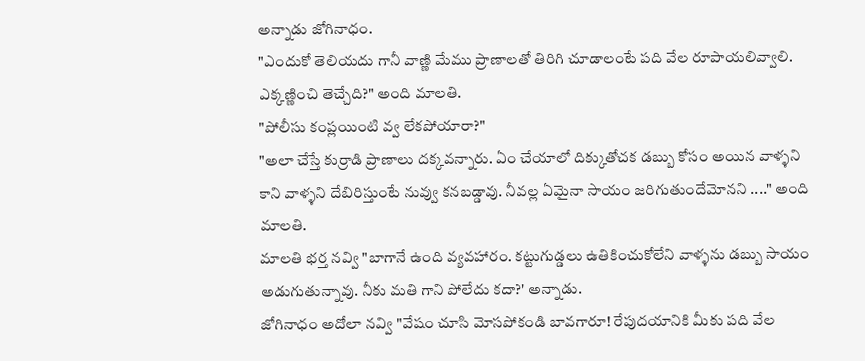అన్నాడు జోగినాధం.
"ఎందుకో తెలియదు గానీ వాణ్ణి మేము ప్రాణాలతో తిరిగి చూడాలంటే పది వేల రూపాయలివ్వాలి. ఎక్కణ్ణించి తెచ్చేది?" అంది మాలతి.
"పోలీసు కంప్లయింటి వ్వ లేకపోయారా?"
"అలా చేస్తే కుర్రాడి ప్రాణాలు దక్కవన్నారు. ఏం చేయాలో దిక్కుతోచక డబ్బు కోసం అయిన వాళ్ళని కాని వాళ్ళని దేబిరిస్తుంటే నువ్వు కనబడ్డావు. నీవల్ల ఏమైనా సాయం జరిగుతుందేమోనని ...." అంది మాలతి.
మాలతి భర్త నవ్వి "బాగానే ఉంది వ్యవహారం. కట్టుగుడ్డలు ఉతికించుకోలేని వాళ్ళను డబ్బు సాయం అడుగుతున్నావు. నీకు మతి గాని పోలేదు కదా?' అన్నాడు.
జోగినాధం అదోలా నవ్వి "వేషం చూసి మోసపోకండి బావగారూ! రేపుదయానికి మీకు పది వేల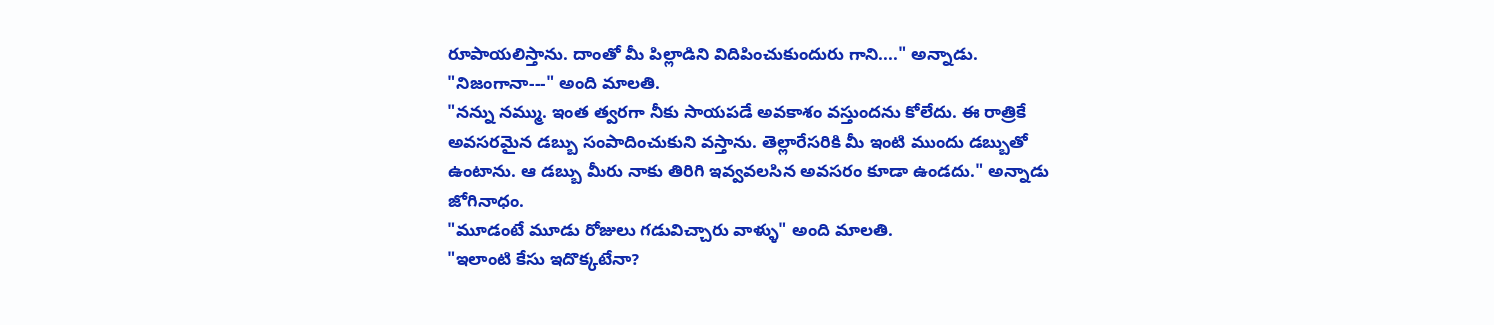రూపాయలిస్తాను. దాంతో మీ పిల్లాడిని విదిపించుకుందురు గాని...." అన్నాడు.
"నిజంగానా---" అంది మాలతి.
"నన్ను నమ్ము. ఇంత త్వరగా నీకు సాయపడే అవకాశం వస్తుందను కోలేదు. ఈ రాత్రికే అవసరమైన డబ్బు సంపాదించుకుని వస్తాను. తెల్లారేసరికి మీ ఇంటి ముందు డబ్బుతో ఉంటాను. ఆ డబ్బు మీరు నాకు తిరిగి ఇవ్వవలసిన అవసరం కూడా ఉండదు." అన్నాడు జోగినాధం.
"మూడంటే మూడు రోజులు గడువిచ్చారు వాళ్ళు" అంది మాలతి.
"ఇలాంటి కేసు ఇదొక్కటేనా?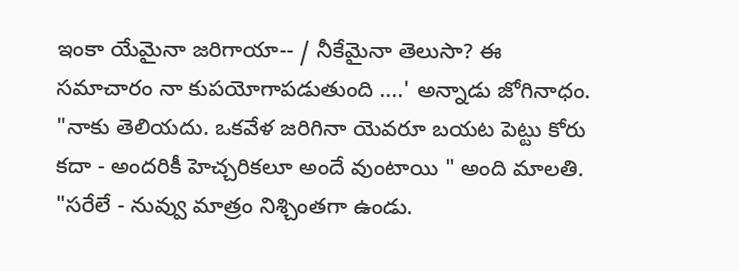ఇంకా యేమైనా జరిగాయా-- / నీకేమైనా తెలుసా? ఈ సమాచారం నా కుపయోగాపడుతుంది ....' అన్నాడు జోగినాధం.
"నాకు తెలియదు. ఒకవేళ జరిగినా యెవరూ బయట పెట్టు కోరు కదా - అందరికీ హెచ్చరికలూ అందే వుంటాయి " అంది మాలతి.
"సరేలే - నువ్వు మాత్రం నిశ్చింతగా ఉండు.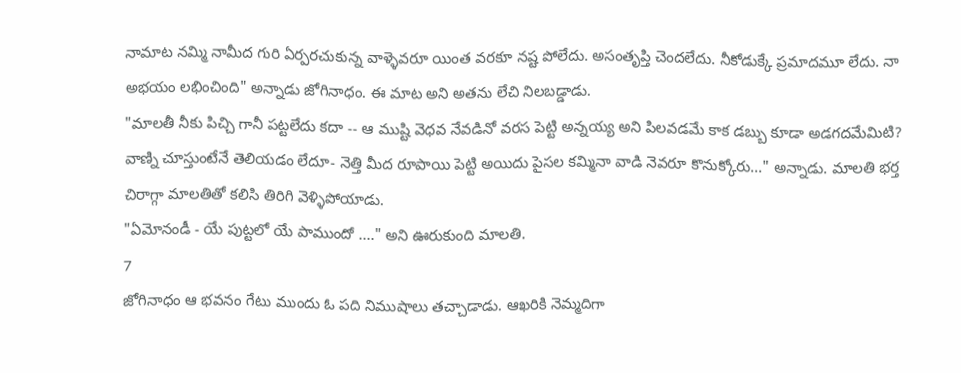నామాట నమ్మి నామీద గురి ఏర్పరచుకున్న వాళ్ళెవరూ యింత వరకూ నష్ట పోలేదు. అసంతృప్తి చెందలేదు. నీకోడుక్కే ప్రమాదమూ లేదు. నా అభయం లభించింది" అన్నాడు జోగినాధం. ఈ మాట అని అతను లేచి నిలబడ్డాడు.
"మాలతీ నీకు పిచ్చి గానీ పట్టలేదు కదా -- ఆ ముష్టి వెధవ నేవడినో వరస పెట్టి అన్నయ్య అని పిలవడమే కాక డబ్బు కూడా అడగదమేమిటి? వాణ్ని చూస్తుంటేనే తెలియడం లేదూ- నెత్తి మీద రూపాయి పెట్టి అయిదు పైసల కమ్మినా వాడి నెవరూ కొనుక్కోరు..." అన్నాడు. మాలతి భర్త చిరాగ్గా మాలతితో కలిసి తిరిగి వెళ్ళిపోయాడు.
"ఏమోనండీ - యే పుట్టలో యే పాముందో ...." అని ఊరుకుంది మాలతి.
7
జోగినాధం ఆ భవనం గేటు ముందు ఓ పది నిముషాలు తచ్చాడాడు. ఆఖరికి నెమ్మదిగా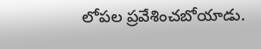లోపల ప్రవేశించబోయాడు.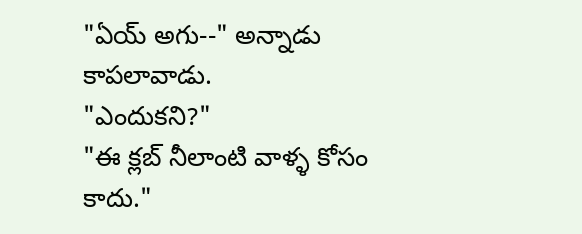"ఏయ్ అగు--" అన్నాడు కాపలావాడు.
"ఎందుకని?"
"ఈ క్లబ్ నీలాంటి వాళ్ళ కోసం కాదు."